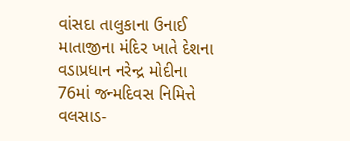વાંસદા તાલુકાના ઉનાઈ માતાજીના મંદિર ખાતે દેશના વડાપ્રધાન નરેન્દ્ર મોદીના 76માં જન્મદિવસ નિમિત્તે વલસાડ-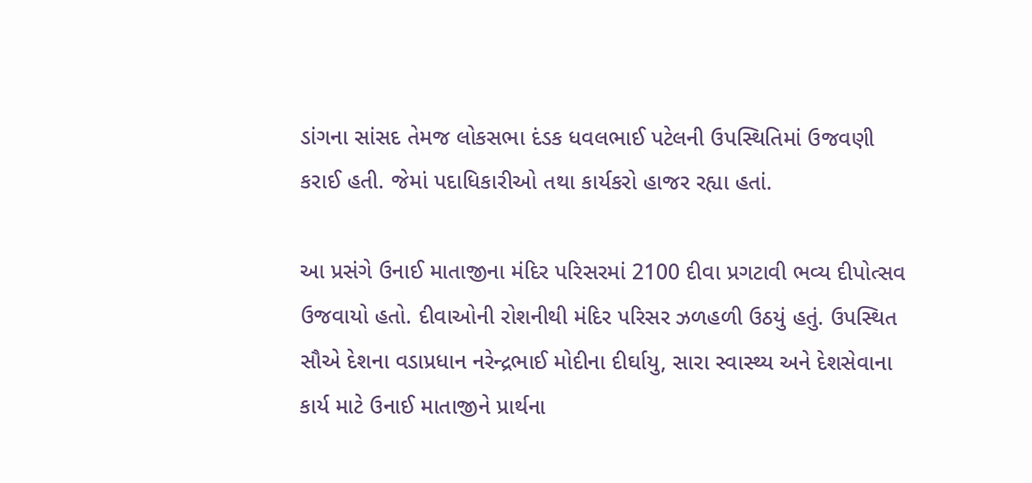ડાંગના સાંસદ તેમજ લોકસભા દંડક ધવલભાઈ પટેલની ઉપસ્થિતિમાં ઉજવણી કરાઈ હતી. જેમાં પદાધિકારીઓ તથા કાર્યકરો હાજર રહ્યા હતાં.

આ પ્રસંગે ઉનાઈ માતાજીના મંદિર પરિસરમાં 2100 દીવા પ્રગટાવી ભવ્ય દીપોત્સવ ઉજવાયો હતો. દીવાઓની રોશનીથી મંદિર પરિસર ઝળહળી ઉઠયું હતું. ઉપસ્થિત સૌએ દેશના વડાપ્રધાન નરેન્દ્રભાઈ મોદીના દીર્ઘાયુ, સારા સ્વાસ્થ્ય અને દેશસેવાના કાર્ય માટે ઉનાઈ માતાજીને પ્રાર્થના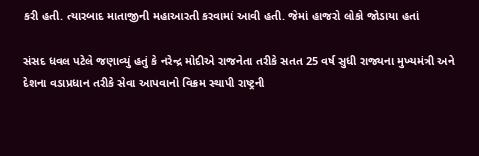કરી હતી. ત્યારબાદ માતાજીની મહાઆરતી કરવામાં આવી હતી. જેમાં હાજરો લોકો જોડાયા હતાં

સંસદ ધવલ પટેલે જણાવ્યું હતું કે નરેન્દ્ર મોદીએ રાજનેતા તરીકે સતત 25 વર્ષ સુધી રાજ્યના મુખ્યમંત્રી અને દેશના વડાપ્રધાન તરીકે સેવા આપવાનો વિક્રમ સ્થાપી રાષ્ટ્રની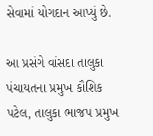સેવામાં યોગદાન આપ્યું છે.

આ પ્રસંગે વાંસદા તાલુકા પંચાયતના પ્રમુખ કૌશિક પટેલ, તાલુકા ભાજપ પ્રમુખ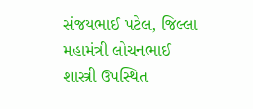સંજયભાઈ પટેલ, જિલ્લા મહામંત્રી લોચનભાઈ શાસ્ત્રી ઉપસ્થિત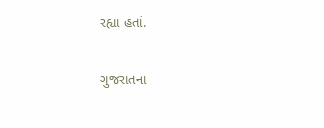રહ્યા હતાં.

ગુજરાતના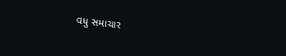વધુ સમાચાર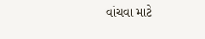વાંચવા માટે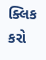ક્લિક કરો